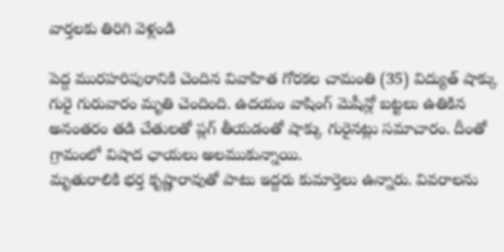వార్తలకు తిరిగి వెళ్లండి

పెద్ద మురహరిపురానికి చెందిన వివాహిత గోరకల చామంతి (35) విద్యుత్ షాక్కు గురై గురువారం మృతి చెందింది. ఉదయం వాషింగ్ మెషీన్లో బట్టలు ఉతికిన అనంతరం తడి చేతులతో ప్లగ్ తీయడంతో షాక్కు గురైనట్లు సమాచారం. దీంతో గ్రామంలో విషాద ఛాయలు అలముకున్నాయి.
మృతురాలికి భర్త కృష్ణారావుతో పాటు ఇద్దరు కుమార్తెలు ఉన్నారు. వివరాలను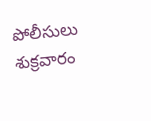పోలీసులు శుక్రవారం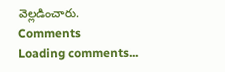వెల్లడించారు.
Comments
Loading comments...